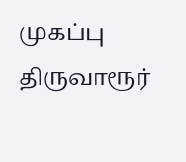முகப்பு
திருவாரூர்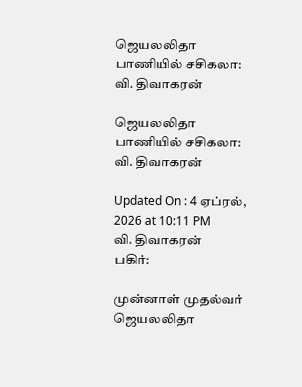ஜெயலலிதா பாணியில் சசிகலா: வி. திவாகரன்

ஜெயலலிதா பாணியில் சசிகலா: வி. திவாகரன்

Updated On : 4 ஏப்ரல், 2026 at 10:11 PM
வி. திவாகரன்
பகிர்:

முன்னாள் முதல்வர் ஜெயலலிதா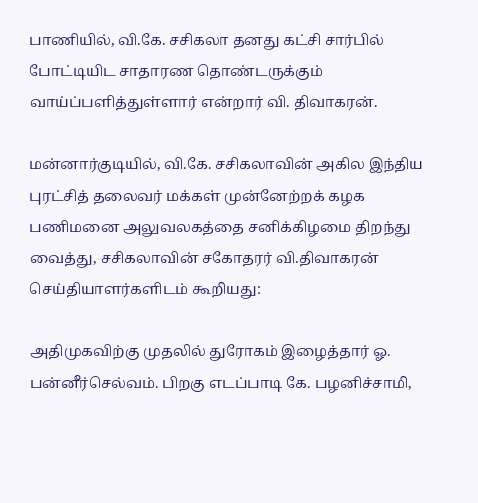பாணியில், வி.கே. சசிகலா தனது கட்சி சார்பில் போட்டியிட சாதாரண தொண்டருக்கும் வாய்ப்பளித்துள்ளார் என்றார் வி. திவாகரன்.

மன்னார்குடியில், வி.கே. சசிகலாவின் அகில இந்திய புரட்சித் தலைவர் மக்கள் முன்னேற்றக் கழக பணிமனை அலுவலகத்தை சனிக்கிழமை திறந்து வைத்து, சசிகலாவின் சகோதரர் வி.திவாகரன் செய்தியாளர்களிடம் கூறியது:

அதிமுகவிற்கு முதலில் துரோகம் இழைத்தார் ஓ. பன்னீர்செல்வம். பிறகு எடப்பாடி கே. பழனிச்சாமி,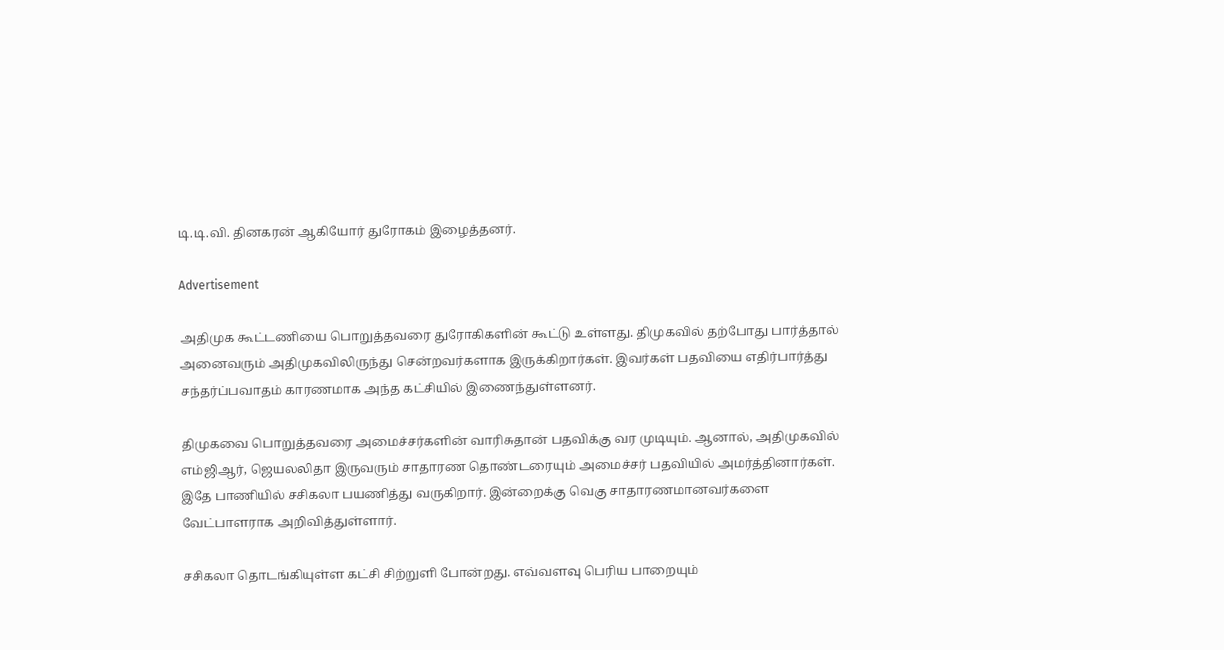டி.டி.வி. தினகரன் ஆகியோர் துரோகம் இழைத்தனர்.

Advertisement

அதிமுக கூட்டணியை பொறுத்தவரை துரோகிகளின் கூட்டு உள்ளது. திமுகவில் தற்போது பார்த்தால் அனைவரும் அதிமுகவிலிருந்து சென்றவர்களாக இருக்கிறார்கள். இவர்கள் பதவியை எதிர்பார்த்து சந்தர்ப்பவாதம் காரணமாக அந்த கட்சியில் இணைந்துள்ளனர்.

திமுகவை பொறுத்தவரை அமைச்சர்களின் வாரிசுதான் பதவிக்கு வர முடியும். ஆனால், அதிமுகவில் எம்ஜிஆர், ஜெயலலிதா இருவரும் சாதாரண தொண்டரையும் அமைச்சர் பதவியில் அமர்த்தினார்கள். இதே பாணியில் சசிகலா பயணித்து வருகிறார். இன்றைக்கு வெகு சாதாரணமானவர்களை வேட்பாளராக அறிவித்துள்ளார்.

சசிகலா தொடங்கியுள்ள கட்சி சிற்றுளி போன்றது. எவ்வளவு பெரிய பாறையும்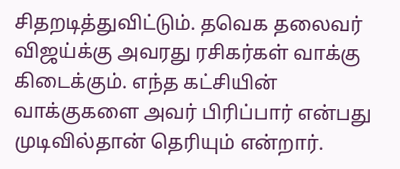சிதறடித்துவிட்டும். தவெக தலைவர் விஜய்க்கு அவரது ரசிகர்கள் வாக்கு கிடைக்கும். எந்த கட்சியின் வாக்குகளை அவர் பிரிப்பார் என்பது முடிவில்தான் தெரியும் என்றார்.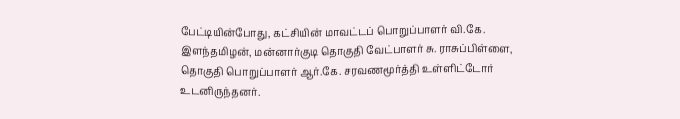பேட்டியின்போது, கட்சியின் மாவட்டப் பொறுப்பாளர் வி.கே. இளந்தமிழன், மன்னார்குடி தொகுதி வேட்பாளர் சு. ராசுப்பிள்ளை, தொகுதி பொறுப்பாளர் ஆர்.கே. சரவணமூர்த்தி உள்ளிட்டோர் உடனிருந்தனர்.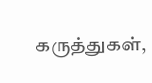கருத்துகள்,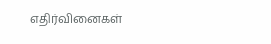எதிர்வினைகள்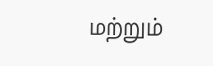மற்றும்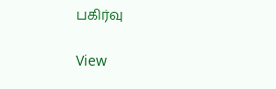பகிர்வு

View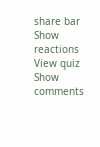share bar
Show reactions
View quiz
Show comments